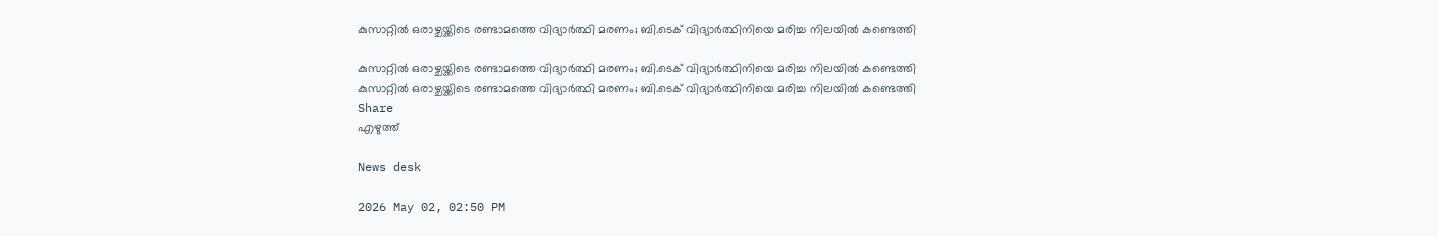കുസാറ്റിൽ ഒരാഴ്ചയ്ക്കിടെ രണ്ടാമത്തെ വിദ്യാർത്ഥി മരണം; ബി.ടെക് വിദ്യാർത്ഥിനിയെ മരിച്ച നിലയിൽ കണ്ടെത്തി

കുസാറ്റിൽ ഒരാഴ്ചയ്ക്കിടെ രണ്ടാമത്തെ വിദ്യാർത്ഥി മരണം; ബി.ടെക് വിദ്യാർത്ഥിനിയെ മരിച്ച നിലയിൽ കണ്ടെത്തി
കുസാറ്റിൽ ഒരാഴ്ചയ്ക്കിടെ രണ്ടാമത്തെ വിദ്യാർത്ഥി മരണം; ബി.ടെക് വിദ്യാർത്ഥിനിയെ മരിച്ച നിലയിൽ കണ്ടെത്തി
Share
എഴുത്ത്

News desk

2026 May 02, 02:50 PM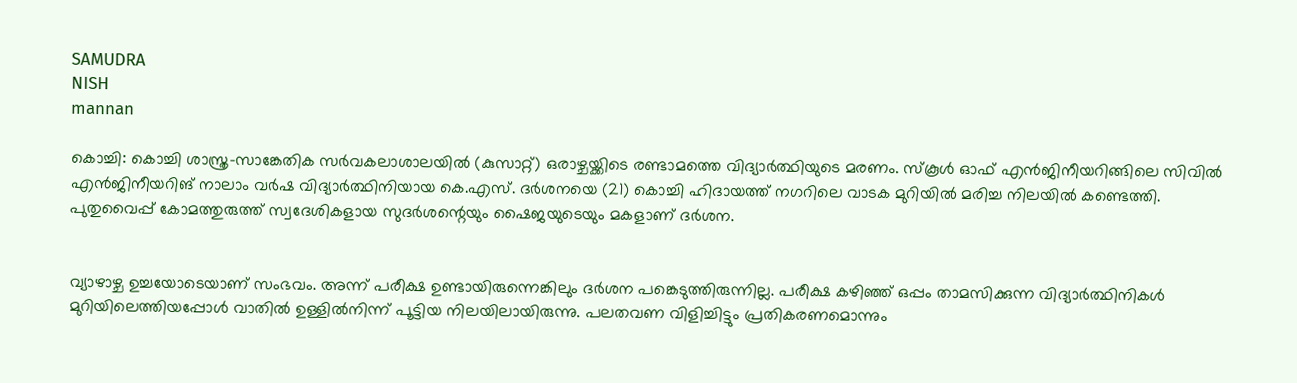SAMUDRA
NISH
mannan

കൊച്ചി: കൊച്ചി ശാസ്ത്ര-സാങ്കേതിക സർവകലാശാലയിൽ (കുസാറ്റ്) ഒരാഴ്ചയ്ക്കിടെ രണ്ടാമത്തെ വിദ്യാർത്ഥിയുടെ മരണം. സ്കൂൾ ഓഫ് എൻജിനീയറിങ്ങിലെ സിവിൽ എൻജിനീയറിങ് നാലാം വർഷ വിദ്യാർത്ഥിനിയായ കെ.എസ്. ദർശനയെ (21) കൊച്ചി ഹിദായത്ത് നഗറിലെ വാടക മുറിയിൽ മരിച്ച നിലയിൽ കണ്ടെത്തി. പുതുവൈപ്പ് കോമത്തുരുത്ത് സ്വദേശികളായ സുദർശന്റെയും ഷൈജയുടെയും മകളാണ് ദർശന.


വ്യാഴാഴ്ച ഉച്ചയോടെയാണ് സംഭവം. അന്ന് പരീക്ഷ ഉണ്ടായിരുന്നെങ്കിലും ദർശന പങ്കെടുത്തിരുന്നില്ല. പരീക്ഷ കഴിഞ്ഞ് ഒപ്പം താമസിക്കുന്ന വിദ്യാർത്ഥിനികൾ മുറിയിലെത്തിയപ്പോൾ വാതിൽ ഉള്ളിൽനിന്ന് പൂട്ടിയ നിലയിലായിരുന്നു. പലതവണ വിളിച്ചിട്ടും പ്രതികരണമൊന്നും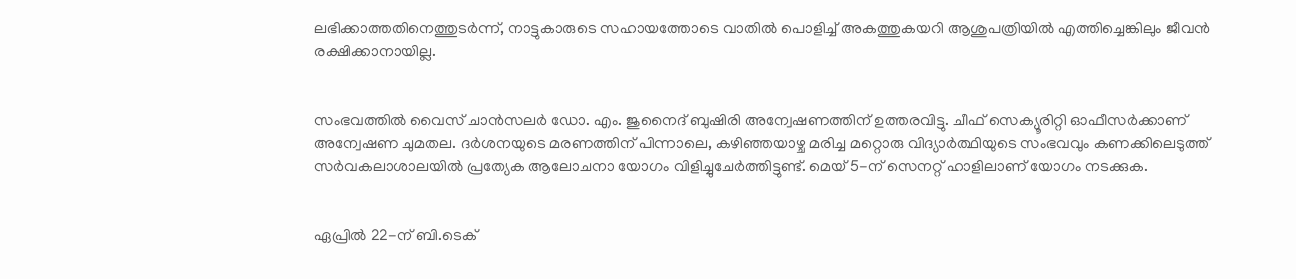ലഭിക്കാത്തതിനെത്തുടർന്ന്, നാട്ടുകാരുടെ സഹായത്തോടെ വാതിൽ പൊളിച്ച് അകത്തുകയറി ആശുപത്രിയിൽ എത്തിച്ചെങ്കിലും ജീവൻ രക്ഷിക്കാനായില്ല.


സംഭവത്തിൽ വൈസ് ചാൻസലർ ഡോ. എം. ജുനൈദ് ബുഷിരി അന്വേഷണത്തിന് ഉത്തരവിട്ടു. ചീഫ് സെക്യൂരിറ്റി ഓഫീസർക്കാണ് അന്വേഷണ ചുമതല. ദർശനയുടെ മരണത്തിന് പിന്നാലെ, കഴിഞ്ഞയാഴ്ച മരിച്ച മറ്റൊരു വിദ്യാർത്ഥിയുടെ സംഭവവും കണക്കിലെടുത്ത് സർവകലാശാലയിൽ പ്രത്യേക ആലോചനാ യോഗം വിളിച്ചുചേർത്തിട്ടുണ്ട്. മെയ് 5-ന് സെനറ്റ് ഹാളിലാണ് യോഗം നടക്കുക.


ഏപ്രിൽ 22-ന് ബി.ടെക്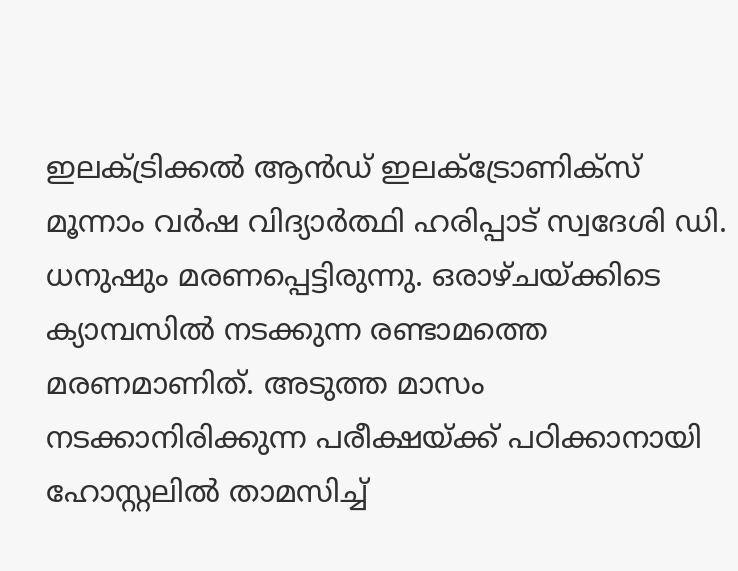ഇലക്ട്രിക്കൽ ആൻഡ് ഇലക്ട്രോണിക്സ് മൂന്നാം വർഷ വിദ്യാർത്ഥി ഹരിപ്പാട് സ്വദേശി ഡി. ധനുഷും മരണപ്പെട്ടിരുന്നു. ഒരാഴ്ചയ്ക്കിടെ ക്യാമ്പസിൽ നടക്കുന്ന രണ്ടാമത്തെ മരണമാണിത്. അടുത്ത മാസം നടക്കാനിരിക്കുന്ന പരീക്ഷയ്ക്ക് പഠിക്കാനായി ഹോസ്റ്റലിൽ താമസിച്ച്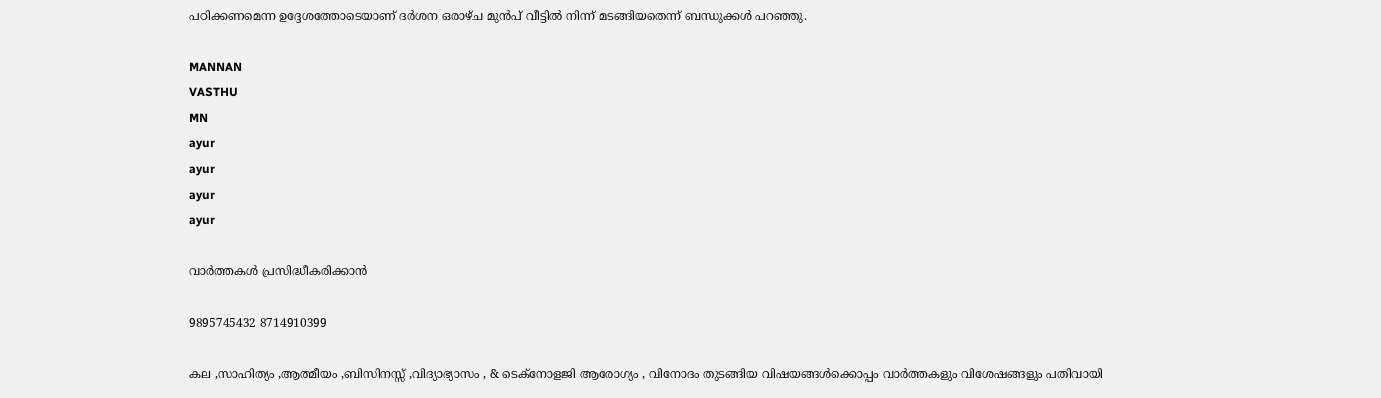പഠിക്കണമെന്ന ഉദ്ദേശത്തോടെയാണ് ദർശന ഒരാഴ്ച മുൻപ് വീട്ടിൽ നിന്ന് മടങ്ങിയതെന്ന് ബന്ധുക്കൾ പറഞ്ഞു.

MANNAN
VASTHU
MN
ayur
ayur
ayur
ayur

വാർത്തകൾ പ്രസിദ്ധീകരിക്കാൻ

9895745432 8714910399

കല ,സാഹിത്യം ,ആത്മീയം ,ബിസിനസ്സ് ,വിദ്യാഭ്യാസം , & ടെക്‌നോളജി ആരോഗ്യം , വിനോദം തുടങ്ങിയ വിഷയങ്ങൾക്കൊപ്പം വാർത്തകളും വിശേഷങ്ങളും പതിവായി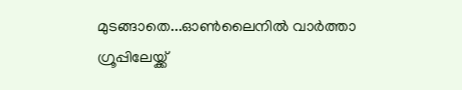മുടങ്ങാതെ...ഓൺലൈനിൽ വാർത്താ ഗ്രൂപ്പിലേയ്ക്ക്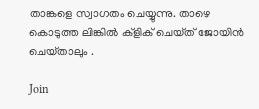താങ്കളെ സ്വാഗതം ചെയ്യുന്നു. താഴെ കൊടുത്ത ലിങ്കിൽ ക്ളിക് ചെയ്‌ത്‌ ജോയിൻ ചെയ്‌താലും .

Join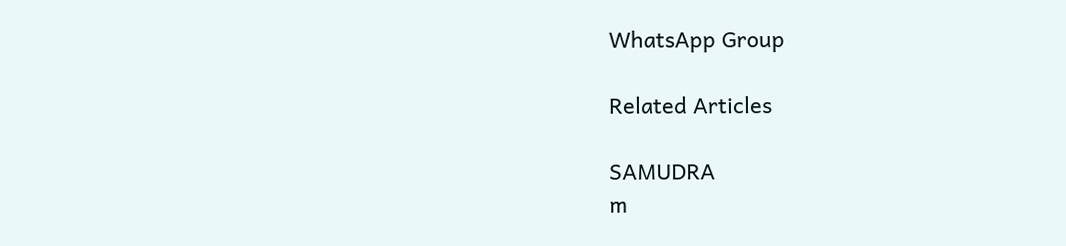WhatsApp Group

Related Articles

SAMUDRA
m